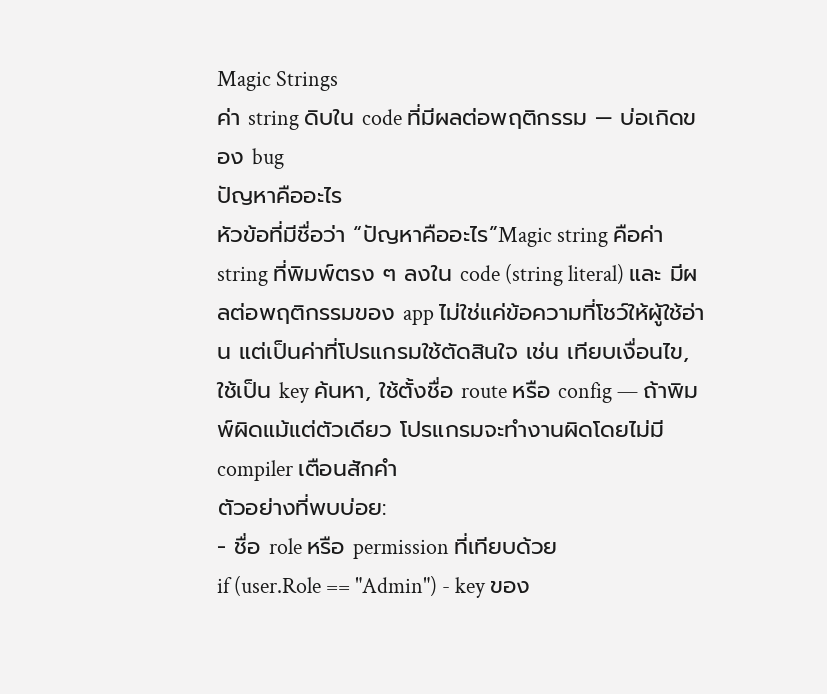Magic Strings
ค่า string ดิบใน code ที่มีผลต่อพฤติกรรม — บ่อเกิดของ bug
ปัญหาคืออะไร
หัวข้อที่มีชื่อว่า “ปัญหาคืออะไร”Magic string คือค่า string ที่พิมพ์ตรง ๆ ลงใน code (string literal) และ มีผลต่อพฤติกรรมของ app ไม่ใช่แค่ข้อความที่โชว์ให้ผู้ใช้อ่าน แต่เป็นค่าที่โปรแกรมใช้ตัดสินใจ เช่น เทียบเงื่อนไข, ใช้เป็น key ค้นหา, ใช้ตั้งชื่อ route หรือ config — ถ้าพิมพ์ผิดแม้แต่ตัวเดียว โปรแกรมจะทำงานผิดโดยไม่มี compiler เตือนสักคำ
ตัวอย่างที่พบบ่อย:
- ชื่อ role หรือ permission ที่เทียบด้วย
if (user.Role == "Admin") - key ของ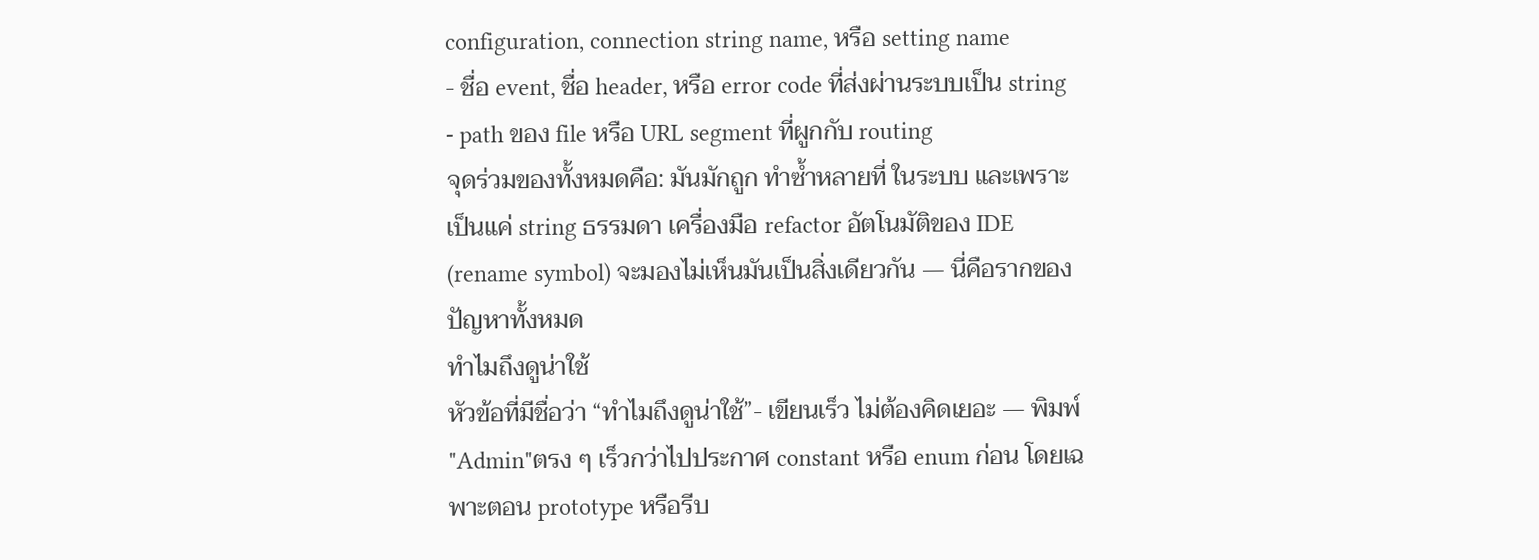configuration, connection string name, หรือ setting name
- ชื่อ event, ชื่อ header, หรือ error code ที่ส่งผ่านระบบเป็น string
- path ของ file หรือ URL segment ที่ผูกกับ routing
จุดร่วมของทั้งหมดคือ: มันมักถูก ทำซ้ำหลายที่ ในระบบ และเพราะเป็นแค่ string ธรรมดา เครื่องมือ refactor อัตโนมัติของ IDE (rename symbol) จะมองไม่เห็นมันเป็นสิ่งเดียวกัน — นี่คือรากของปัญหาทั้งหมด
ทำไมถึงดูน่าใช้
หัวข้อที่มีชื่อว่า “ทำไมถึงดูน่าใช้”- เขียนเร็ว ไม่ต้องคิดเยอะ — พิมพ์
"Admin"ตรง ๆ เร็วกว่าไปประกาศ constant หรือ enum ก่อน โดยเฉพาะตอน prototype หรือรีบ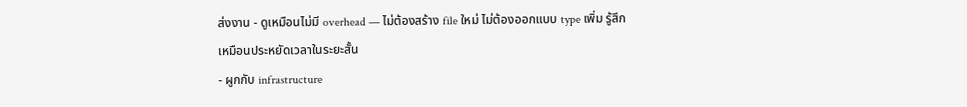ส่งงาน - ดูเหมือนไม่มี overhead — ไม่ต้องสร้าง file ใหม่ ไม่ต้องออกแบบ type เพิ่ม รู้สึกเหมือนประหยัดเวลาในระยะสั้น
- ผูกกับ infrastructure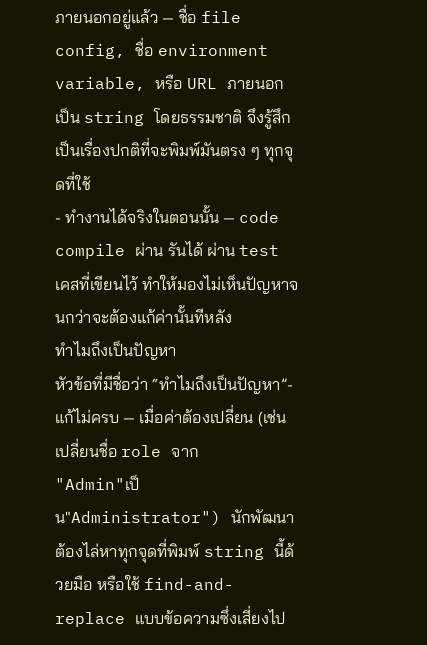ภายนอกอยู่แล้ว — ชื่อ file config, ชื่อ environment variable, หรือ URL ภายนอก เป็น string โดยธรรมชาติ จึงรู้สึกเป็นเรื่องปกติที่จะพิมพ์มันตรง ๆ ทุกจุดที่ใช้
- ทำงานได้จริงในตอนนั้น — code compile ผ่าน รันได้ ผ่าน test เคสที่เขียนไว้ ทำให้มองไม่เห็นปัญหาจนกว่าจะต้องแก้ค่านั้นทีหลัง
ทำไมถึงเป็นปัญหา
หัวข้อที่มีชื่อว่า “ทำไมถึงเป็นปัญหา”- แก้ไม่ครบ — เมื่อค่าต้องเปลี่ยน (เช่น เปลี่ยนชื่อ role จาก
"Admin"เป็น"Administrator") นักพัฒนาต้องไล่หาทุกจุดที่พิมพ์ string นี้ด้วยมือ หรือใช้ find-and-replace แบบข้อความซึ่งเสี่ยงไป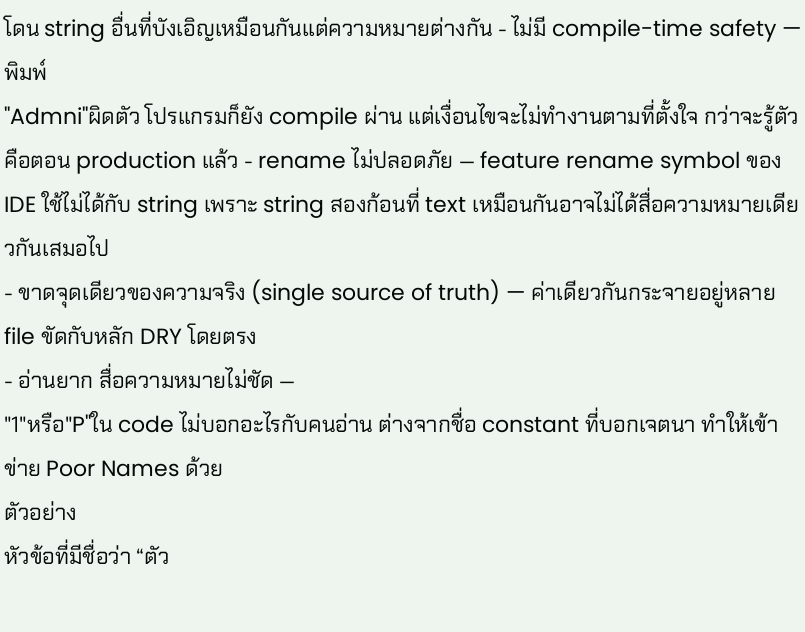โดน string อื่นที่บังเอิญเหมือนกันแต่ความหมายต่างกัน - ไม่มี compile-time safety — พิมพ์
"Admni"ผิดตัว โปรแกรมก็ยัง compile ผ่าน แต่เงื่อนไขจะไม่ทำงานตามที่ตั้งใจ กว่าจะรู้ตัวคือตอน production แล้ว - rename ไม่ปลอดภัย — feature rename symbol ของ IDE ใช้ไม่ได้กับ string เพราะ string สองก้อนที่ text เหมือนกันอาจไม่ได้สื่อความหมายเดียวกันเสมอไป
- ขาดจุดเดียวของความจริง (single source of truth) — ค่าเดียวกันกระจายอยู่หลาย file ขัดกับหลัก DRY โดยตรง
- อ่านยาก สื่อความหมายไม่ชัด —
"1"หรือ"P"ใน code ไม่บอกอะไรกับคนอ่าน ต่างจากชื่อ constant ที่บอกเจตนา ทำให้เข้าข่าย Poor Names ด้วย
ตัวอย่าง
หัวข้อที่มีชื่อว่า “ตัว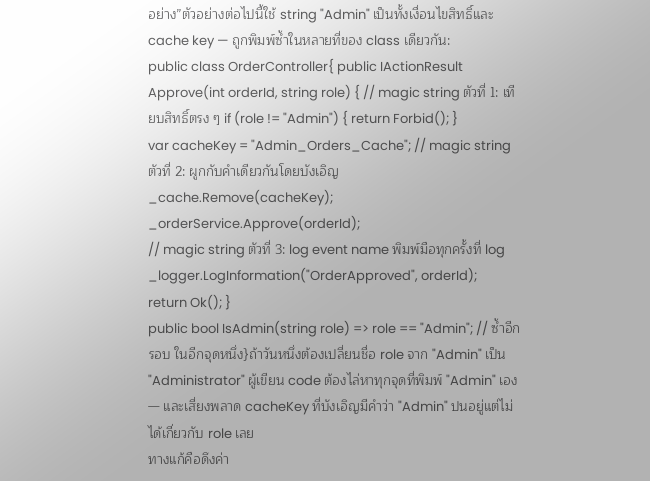อย่าง”ตัวอย่างต่อไปนี้ใช้ string "Admin" เป็นทั้งเงื่อนไขสิทธิ์และ cache key — ถูกพิมพ์ซ้ำในหลายที่ของ class เดียวกัน:
public class OrderController{ public IActionResult Approve(int orderId, string role) { // magic string ตัวที่ 1: เทียบสิทธิ์ตรง ๆ if (role != "Admin") { return Forbid(); }
var cacheKey = "Admin_Orders_Cache"; // magic string ตัวที่ 2: ผูกกับคำเดียวกันโดยบังเอิญ _cache.Remove(cacheKey);
_orderService.Approve(orderId);
// magic string ตัวที่ 3: log event name พิมพ์มือทุกครั้งที่ log _logger.LogInformation("OrderApproved", orderId);
return Ok(); }
public bool IsAdmin(string role) => role == "Admin"; // ซ้ำอีกรอบ ในอีกจุดหนึ่ง}ถ้าวันหนึ่งต้องเปลี่ยนชื่อ role จาก "Admin" เป็น "Administrator" ผู้เขียน code ต้องไล่หาทุกจุดที่พิมพ์ "Admin" เอง — และเสี่ยงพลาด cacheKey ที่บังเอิญมีคำว่า "Admin" ปนอยู่แต่ไม่ได้เกี่ยวกับ role เลย
ทางแก้คือดึงค่า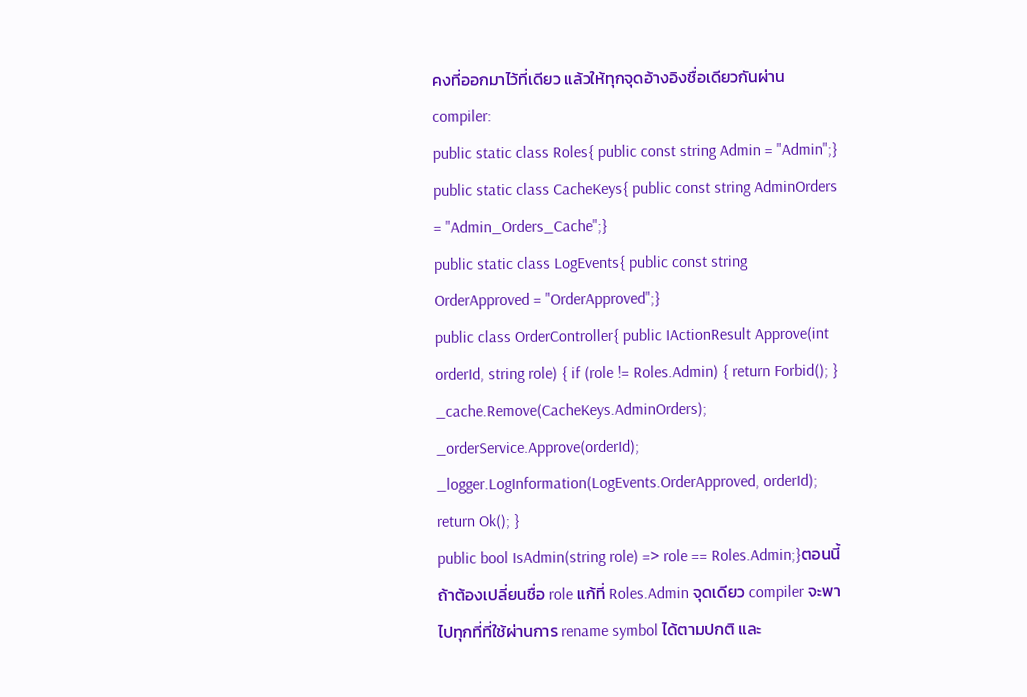คงที่ออกมาไว้ที่เดียว แล้วให้ทุกจุดอ้างอิงชื่อเดียวกันผ่าน compiler:
public static class Roles{ public const string Admin = "Admin";}
public static class CacheKeys{ public const string AdminOrders = "Admin_Orders_Cache";}
public static class LogEvents{ public const string OrderApproved = "OrderApproved";}
public class OrderController{ public IActionResult Approve(int orderId, string role) { if (role != Roles.Admin) { return Forbid(); }
_cache.Remove(CacheKeys.AdminOrders); _orderService.Approve(orderId); _logger.LogInformation(LogEvents.OrderApproved, orderId);
return Ok(); }
public bool IsAdmin(string role) => role == Roles.Admin;}ตอนนี้ถ้าต้องเปลี่ยนชื่อ role แก้ที่ Roles.Admin จุดเดียว compiler จะพาไปทุกที่ที่ใช้ผ่านการ rename symbol ได้ตามปกติ และ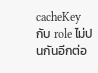cacheKey กับ role ไม่ปนกันอีกต่อ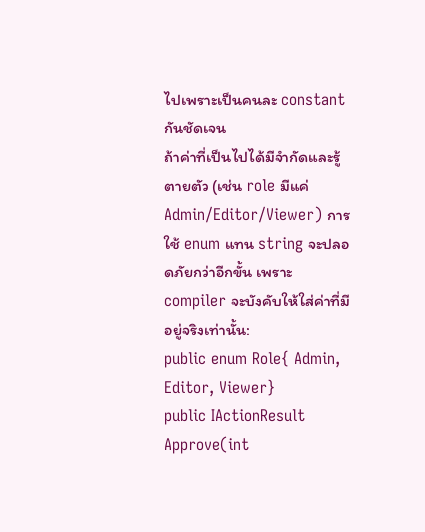ไปเพราะเป็นคนละ constant กันชัดเจน
ถ้าค่าที่เป็นไปได้มีจำกัดและรู้ตายตัว (เช่น role มีแค่ Admin/Editor/Viewer) การใช้ enum แทน string จะปลอดภัยกว่าอีกขั้น เพราะ compiler จะบังคับให้ใส่ค่าที่มีอยู่จริงเท่านั้น:
public enum Role{ Admin, Editor, Viewer}
public IActionResult Approve(int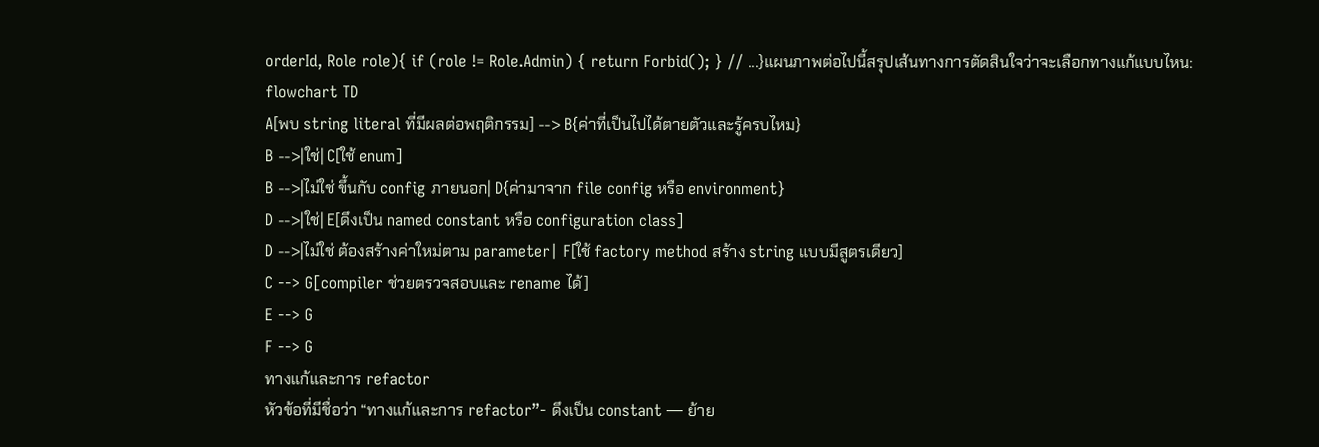orderId, Role role){ if (role != Role.Admin) { return Forbid(); } // ...}แผนภาพต่อไปนี้สรุปเส้นทางการตัดสินใจว่าจะเลือกทางแก้แบบไหน:
flowchart TD
A[พบ string literal ที่มีผลต่อพฤติกรรม] --> B{ค่าที่เป็นไปได้ตายตัวและรู้ครบไหม}
B -->|ใช่| C[ใช้ enum]
B -->|ไม่ใช่ ขึ้นกับ config ภายนอก| D{ค่ามาจาก file config หรือ environment}
D -->|ใช่| E[ดึงเป็น named constant หรือ configuration class]
D -->|ไม่ใช่ ต้องสร้างค่าใหม่ตาม parameter| F[ใช้ factory method สร้าง string แบบมีสูตรเดียว]
C --> G[compiler ช่วยตรวจสอบและ rename ได้]
E --> G
F --> G
ทางแก้และการ refactor
หัวข้อที่มีชื่อว่า “ทางแก้และการ refactor”- ดึงเป็น constant — ย้าย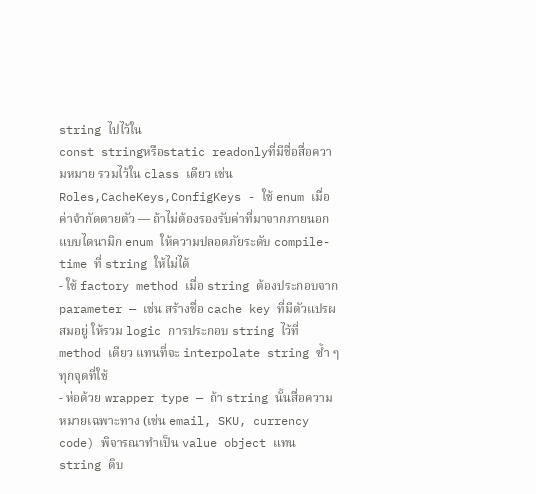string ไปไว้ใน
const stringหรือstatic readonlyที่มีชื่อสื่อความหมาย รวมไว้ใน class เดียว เช่นRoles,CacheKeys,ConfigKeys - ใช้ enum เมื่อค่าจำกัดตายตัว — ถ้าไม่ต้องรองรับค่าที่มาจากภายนอกแบบไดนามิก enum ให้ความปลอดภัยระดับ compile-time ที่ string ให้ไม่ได้
- ใช้ factory method เมื่อ string ต้องประกอบจาก parameter — เช่น สร้างชื่อ cache key ที่มีตัวแปรผสมอยู่ ให้รวม logic การประกอบ string ไว้ที่ method เดียว แทนที่จะ interpolate string ซ้ำ ๆ ทุกจุดที่ใช้
- ห่อด้วย wrapper type — ถ้า string นั้นสื่อความหมายเฉพาะทาง (เช่น email, SKU, currency code) พิจารณาทำเป็น value object แทน string ดิบ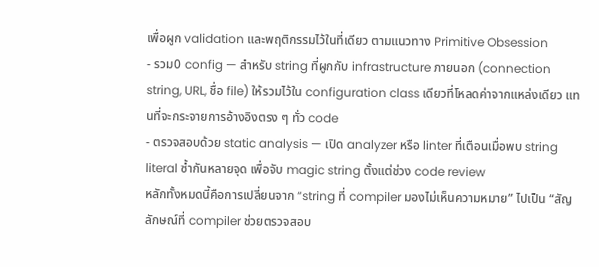เพื่อผูก validation และพฤติกรรมไว้ในที่เดียว ตามแนวทาง Primitive Obsession
- รวม0 config — สำหรับ string ที่ผูกกับ infrastructure ภายนอก (connection string, URL, ชื่อ file) ให้รวมไว้ใน configuration class เดียวที่โหลดค่าจากแหล่งเดียว แทนที่จะกระจายการอ้างอิงตรง ๆ ทั่ว code
- ตรวจสอบด้วย static analysis — เปิด analyzer หรือ linter ที่เตือนเมื่อพบ string literal ซ้ำกันหลายจุด เพื่อจับ magic string ตั้งแต่ช่วง code review
หลักทั้งหมดนี้คือการเปลี่ยนจาก “string ที่ compiler มองไม่เห็นความหมาย” ไปเป็น “สัญลักษณ์ที่ compiler ช่วยตรวจสอบ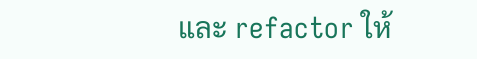และ refactor ให้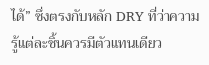ได้” ซึ่งตรงกับหลัก DRY ที่ว่าความรู้แต่ละชิ้นควรมีตัวแทนเดียว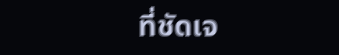ที่ชัดเจ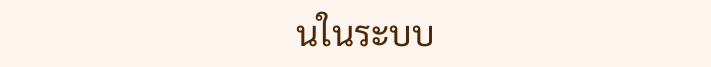นในระบบ